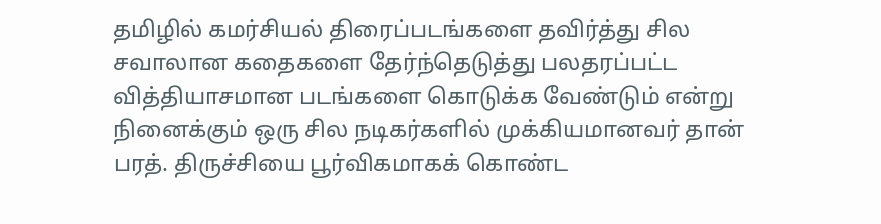தமிழில் கமர்சியல் திரைப்படங்களை தவிர்த்து சில சவாலான கதைகளை தேர்ந்தெடுத்து பலதரப்பட்ட வித்தியாசமான படங்களை கொடுக்க வேண்டும் என்று நினைக்கும் ஒரு சில நடிகர்களில் முக்கியமானவர் தான் பரத். திருச்சியை பூர்விகமாகக் கொண்ட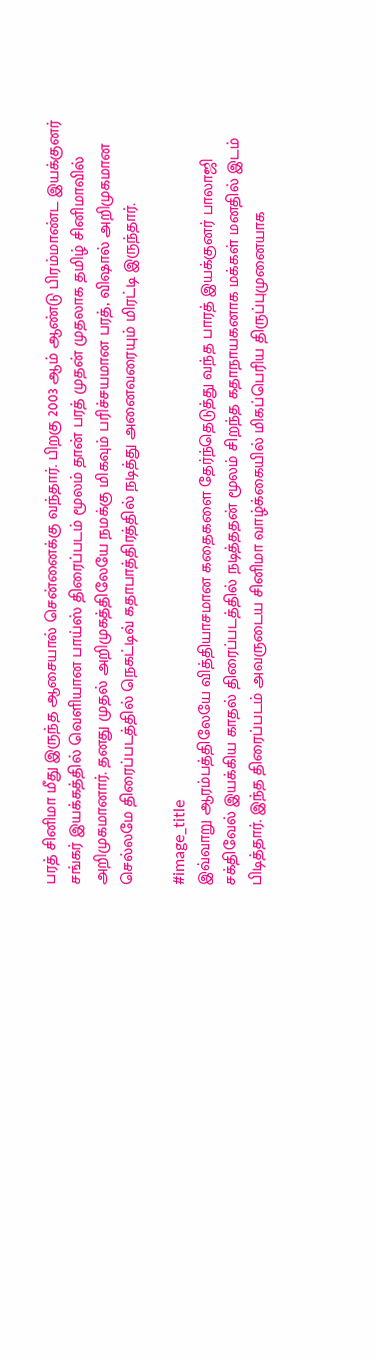பரத் சினிமா மீது இருந்த ஆசையால் சென்னைக்கு வந்தார். பிறகு 2003 ஆம் ஆண்டு பிரம்மாண்ட இயக்குனர் சங்கர் இயக்கத்தில் வெளியான பாய்ஸ் திரைப்படம் மூலம் தான் பரத் முதன் முதலாக தமிழ் சினிமாவில் அறிமுகமானார். தனது முதல் அறிமுகத்திலேயே நமக்கு மிகவும் பரிச்சயமான பரத், விஷால் அறிமுகமான செல்லமே திரைப்படத்தில் நெகட்டிவ் கதாபாத்திரத்தில் நடித்து அனைவரையும் மிரட்டி இருந்தார்.

#image_title
இவ்வாறு ஆரம்பத்திலேயே வித்தியாசமான கதைகளை தேர்ந்தெடுத்து வந்த பாரத் இயக்குனர் பாலாஜி சக்திவேல் இயக்கிய காதல் திரைப்படத்தில் நடித்ததன் மூலம் சிறந்த கதாநாயகனாக மக்கள் மனதில் இடம் பிடித்தார். இந்த திரைப்படம் அவருடைய சினிமா வாழ்க்கையில் மிகப்பெரிய திருப்புமுனையாக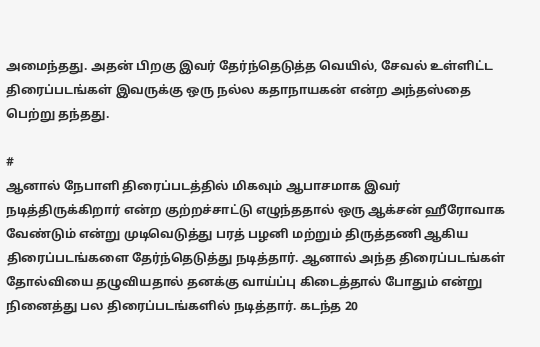அமைந்தது. அதன் பிறகு இவர் தேர்ந்தெடுத்த வெயில், சேவல் உள்ளிட்ட திரைப்படங்கள் இவருக்கு ஒரு நல்ல கதாநாயகன் என்ற அந்தஸ்தை பெற்று தந்தது.

#
ஆனால் நேபாளி திரைப்படத்தில் மிகவும் ஆபாசமாக இவர் நடித்திருக்கிறார் என்ற குற்றச்சாட்டு எழுந்ததால் ஒரு ஆக்சன் ஹீரோவாக வேண்டும் என்று முடிவெடுத்து பரத் பழனி மற்றும் திருத்தணி ஆகிய திரைப்படங்களை தேர்ந்தெடுத்து நடித்தார். ஆனால் அந்த திரைப்படங்கள் தோல்வியை தழுவியதால் தனக்கு வாய்ப்பு கிடைத்தால் போதும் என்று நினைத்து பல திரைப்படங்களில் நடித்தார். கடந்த 20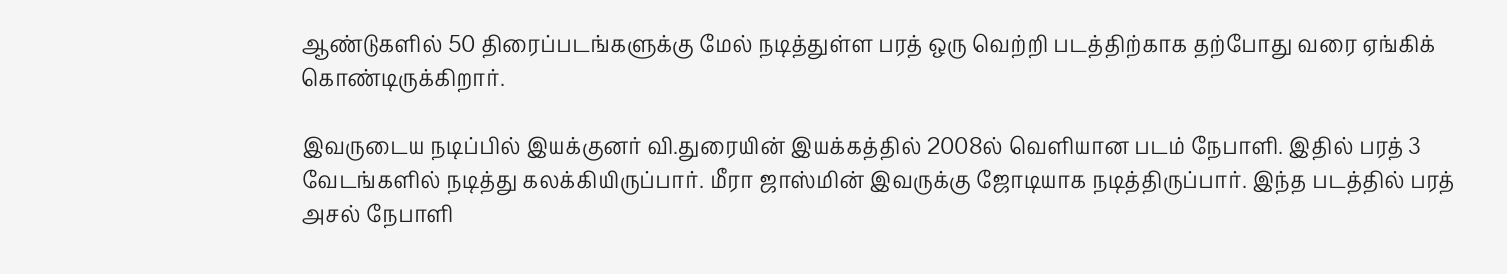ஆண்டுகளில் 50 திரைப்படங்களுக்கு மேல் நடித்துள்ள பரத் ஒரு வெற்றி படத்திற்காக தற்போது வரை ஏங்கிக் கொண்டிருக்கிறார்.

இவருடைய நடிப்பில் இயக்குனர் வி.துரையின் இயக்கத்தில் 2008ல் வெளியான படம் நேபாளி. இதில் பரத் 3 வேடங்களில் நடித்து கலக்கியிருப்பார். மீரா ஜாஸ்மின் இவருக்கு ஜோடியாக நடித்திருப்பார். இந்த படத்தில் பரத் அசல் நேபாளி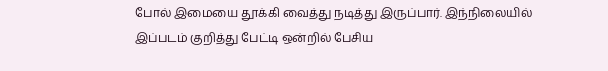போல் இமையை தூக்கி வைத்து நடித்து இருப்பார். இந்நிலையில் இப்படம் குறித்து பேட்டி ஒன்றில் பேசிய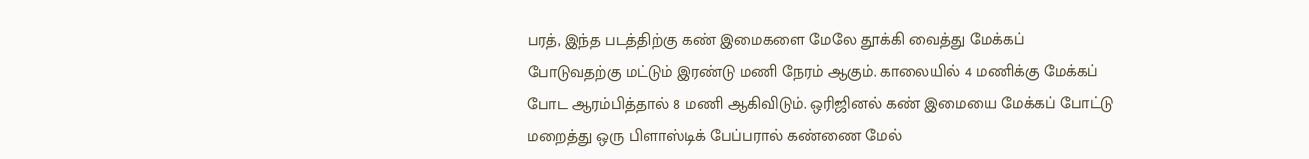பரத், இந்த படத்திற்கு கண் இமைகளை மேலே தூக்கி வைத்து மேக்கப் போடுவதற்கு மட்டும் இரண்டு மணி நேரம் ஆகும். காலையில் 4 மணிக்கு மேக்கப் போட ஆரம்பித்தால் 8 மணி ஆகிவிடும். ஒரிஜினல் கண் இமையை மேக்கப் போட்டு மறைத்து ஒரு பிளாஸ்டிக் பேப்பரால் கண்ணை மேல்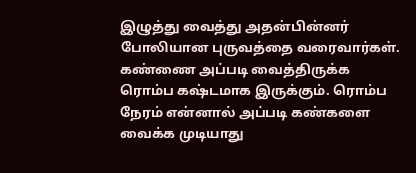இழுத்து வைத்து அதன்பின்னர் போலியான புருவத்தை வரைவார்கள். கண்ணை அப்படி வைத்திருக்க ரொம்ப கஷ்டமாக இருக்கும். ரொம்ப நேரம் என்னால் அப்படி கண்களை வைக்க முடியாது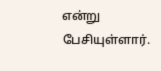என்று பேசியுள்ளார்.